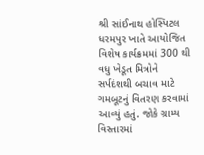શ્રી સાંઈનાથ હોસ્પિટલ ધરમપુર ખાતે આયોજિત વિશેષ કાર્યક્રમમાં 300 થી વધુ ખેડૂત મિત્રોને સર્પદંશથી બચાવ માટે ગમબૂટનું વિતરણ કરવામાં આવ્યું હતું. જોકે ગ્રામ્ય વિસ્તારમાં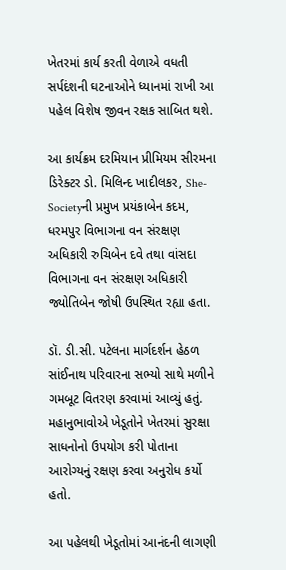ખેતરમાં કાર્ય કરતી વેળાએ વધતી સર્પદંશની ઘટનાઓને ધ્યાનમાં રાખી આ પહેલ વિશેષ જીવન રક્ષક સાબિત થશે.

આ કાર્યક્રમ દરમિયાન પ્રીમિયમ સીરમના ડિરેક્ટર ડો. મિલિન્દ ખાદીલકર, She-Societyની પ્રમુખ પ્રયંકાબેન કદમ, ધરમપુર વિભાગના વન સંરક્ષણ અધિકારી રુચિબેન દવે તથા વાંસદા વિભાગના વન સંરક્ષણ અધિકારી જ્યોતિબેન જોષી ઉપસ્થિત રહ્યા હતા.

ડૉ. ડી.સી. પટેલના માર્ગદર્શન હેઠળ સાંઈનાથ પરિવારના સભ્યો સાથે મળીને ગમબૂટ વિતરણ કરવામાં આવ્યું હતું. મહાનુભાવોએ ખેડૂતોને ખેતરમાં સુરક્ષા સાધનોનો ઉપયોગ કરી પોતાના આરોગ્યનું રક્ષણ કરવા અનુરોધ કર્યો હતો.

આ પહેલથી ખેડૂતોમાં આનંદની લાગણી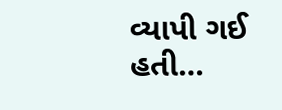વ્યાપી ગઈ હતી…